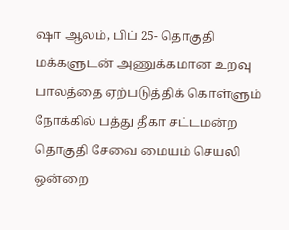ஷா ஆலம், பிப் 25- தொகுதி மக்களுடன் அணுக்கமான உறவு பாலத்தை ஏற்படுத்திக் கொள்ளும் நோக்கில் பத்து தீகா சட்டமன்ற தொகுதி சேவை மையம் செயலி ஒன்றை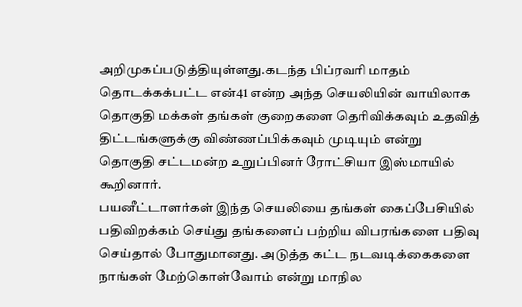அறிமுகப்படுத்தியுள்ளது.கடந்த பிப்ரவரி மாதம் தொடக்கக்பட்ட என்41 என்ற அந்த செயலியின் வாயிலாக தொகுதி மக்கள் தங்கள் குறைகளை தெரிவிக்கவும் உதவித் திட்டங்களுக்கு விண்ணப்பிக்கவும் முடியும் என்று தொகுதி சட்டமன்ற உறுப்பினர் ரோட்சியா இஸ்மாயில் கூறினார்.
பயனீட்டாளர்கள் இந்த செயலியை தங்கள் கைப்பேசியில் பதிவிறக்கம் செய்து தங்களைப் பற்றிய விபரங்களை பதிவு செய்தால் போதுமானது. அடுத்த கட்ட நடவடிக்கைகளை நாங்கள் மேற்கொள்வோம் என்று மாநில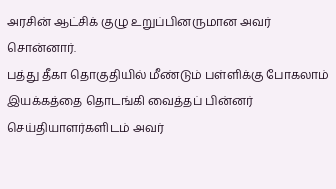அரசின் ஆட்சிக் குழு உறுப்பினருமான அவர் சொன்னார்.
பத்து தீகா தொகுதியில் மீண்டும் பள்ளிக்கு போகலாம் இயக்கத்தை தொடங்கி வைத்தப் பின்னர் செய்தியாளர்களிடம் அவர்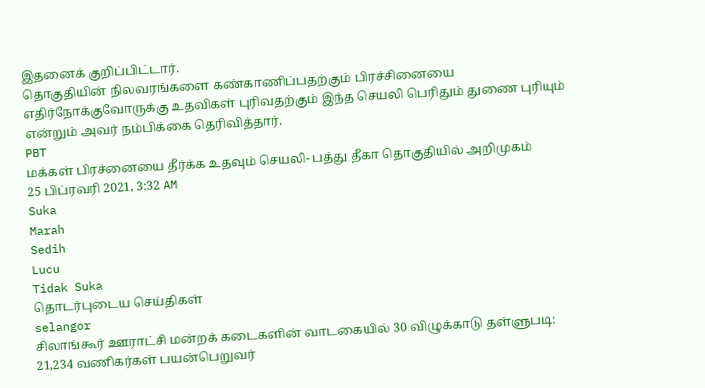இதனைக் குறிப்பிட்டார்.
தொகுதியின் நிலவரங்களை கண்காணிப்பதற்கும் பிரச்சினையை எதிர்நோக்குவோருக்கு உதவிகள் புரிவதற்கும் இந்த செயலி பெரிதும் துணை புரியும் என்றும் அவர் நம்பிக்கை தெரிவித்தார்.
PBT
மக்கள் பிரச்னையை தீர்க்க உதவும் செயலி- பத்து தீகா தொகுதியில் அறிமுகம்
25 பிப்ரவரி 2021, 3:32 AM
Suka
Marah
Sedih
Lucu
Tidak Suka
தொடர்புடைய செய்திகள்
selangor
சிலாங்கூர் ஊராட்சி மன்றக் கடைகளின் வாடகையில் 30 விழுக்காடு தள்ளுபடி: 21,234 வணிகர்கள் பயன்பெறுவர்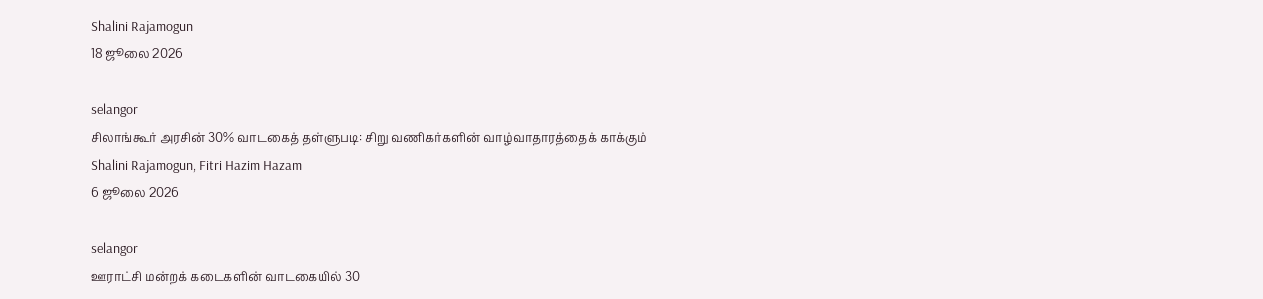Shalini Rajamogun
18 ஜூலை 2026

selangor
சிலாங்கூர் அரசின் 30% வாடகைத் தள்ளுபடி: சிறு வணிகர்களின் வாழ்வாதாரத்தைக் காக்கும்
Shalini Rajamogun, Fitri Hazim Hazam
6 ஜூலை 2026

selangor
ஊராட்சி மன்றக் கடைகளின் வாடகையில் 30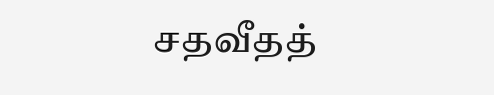சதவீதத்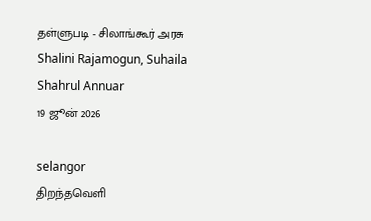தள்ளுபடி - சிலாங்கூர் அரசு
Shalini Rajamogun, Suhaila Shahrul Annuar
19 ஜூன் 2026

selangor
திறந்தவெளி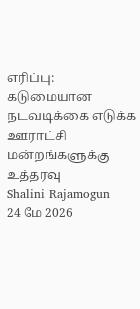எரிப்பு: கடுமையான நடவடிக்கை எடுக்க ஊராட்சி மன்றங்களுக்கு உத்தரவு
Shalini Rajamogun
24 மே 2026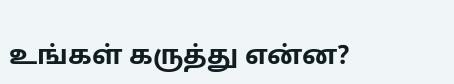உங்கள் கருத்து என்ன?